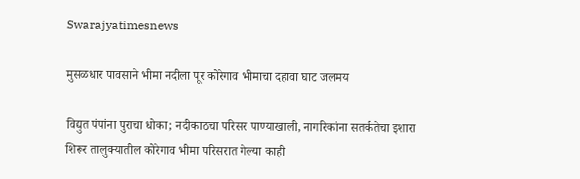Swarajyatimesnews

मुसळधार पावसाने भीमा नदीला पूर कोरेगाव भीमाचा दहावा घाट जलमय

विद्युत पंपांना पुराचा धोका; नदीकाठचा परिसर पाण्याखाली, नागरिकांना सतर्कतेचा इशारा शिरूर तालुक्यातील कोरेगाव भीमा परिसरात गेल्या काही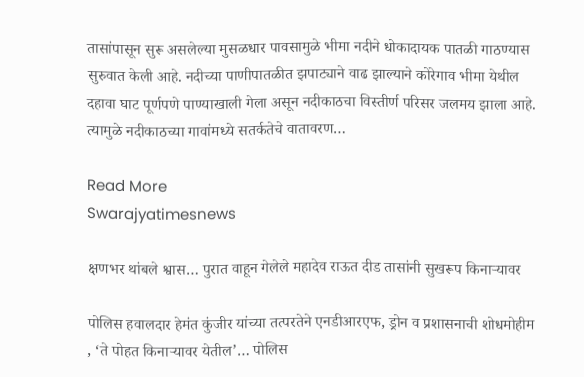तासांपासून सुरू असलेल्या मुसळधार पावसामुळे भीमा नदीने धोकादायक पातळी गाठण्यास सुरुवात केली आहे. नदीच्या पाणीपातळीत झपाट्याने वाढ झाल्याने कोरेगाव भीमा येथील दहावा घाट पूर्णपणे पाण्याखाली गेला असून नदीकाठचा विस्तीर्ण परिसर जलमय झाला आहे. त्यामुळे नदीकाठच्या गावांमध्ये सतर्कतेचे वातावरण…

Read More
Swarajyatimesnews

क्षणभर थांबले श्वास… पुरात वाहून गेलेले महादेव राऊत दीड तासांनी सुखरूप किनाऱ्यावर

पोलिस हवालदार हेमंत कुंजीर यांच्या तत्परतेने एनडीआरएफ, ड्रोन व प्रशासनाची शोधमोहीम , ‘ते पोहत किनाऱ्यावर येतील’… पोलिस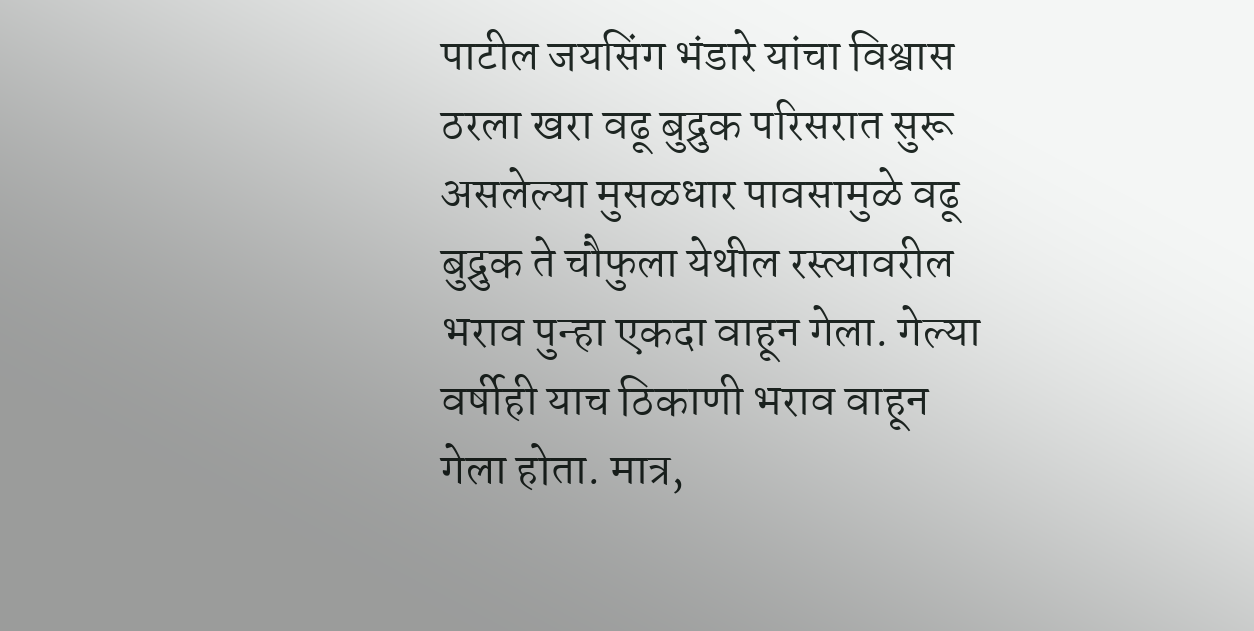पाटील जयसिंग भंडारे यांचा विश्वास ठरला खरा वढू बुद्रुक परिसरात सुरू असलेल्या मुसळधार पावसामुळे वढू बुद्रुक ते चौफुला येथील रस्त्यावरील भराव पुन्हा एकदा वाहून गेला. गेल्या वर्षीही याच ठिकाणी भराव वाहून गेला होता. मात्र,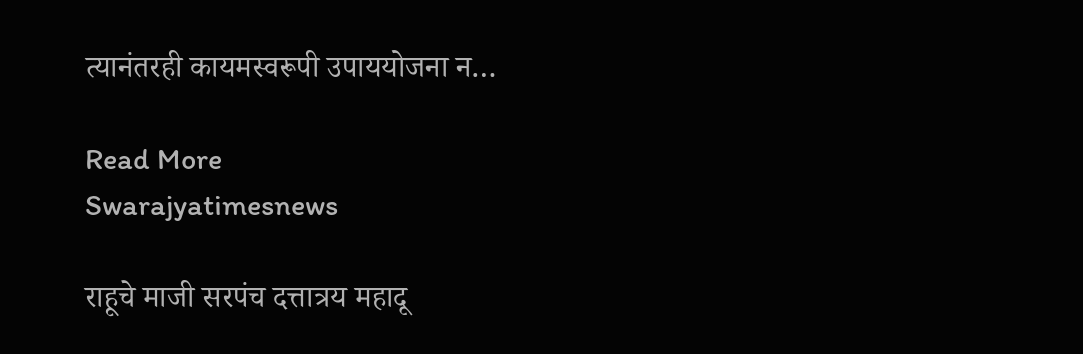त्यानंतरही कायमस्वरूपी उपाययोजना न…

Read More
Swarajyatimesnews

राहूचे माजी सरपंच दत्तात्रय महादू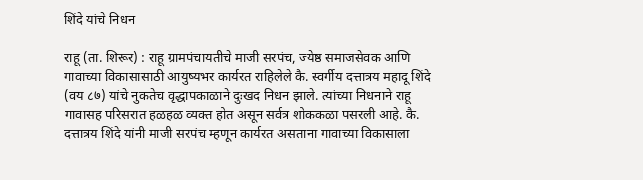शिंदे यांचे निधन

राहू (ता. शिरूर) : राहू ग्रामपंचायतीचे माजी सरपंच, ज्येष्ठ समाजसेवक आणि गावाच्या विकासासाठी आयुष्यभर कार्यरत राहिलेले कै. स्वर्गीय दत्तात्रय महादू शिंदे (वय ८७) यांचे नुकतेच वृद्धापकाळाने दुःखद निधन झाले. त्यांच्या निधनाने राहू गावासह परिसरात हळहळ व्यक्त होत असून सर्वत्र शोककळा पसरली आहे. कै. दत्तात्रय शिंदे यांनी माजी सरपंच म्हणून कार्यरत असताना गावाच्या विकासाला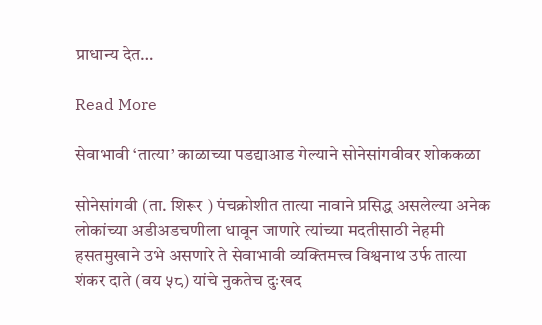प्राधान्य देत…

Read More

सेवाभावी ‘तात्या’ काळाच्या पडद्याआड गेल्याने सोनेसांगवीवर शोककळा

सोनेसांगवी (ता. शिरूर ) पंचक्रोशीत तात्या नावाने प्रसिद्ध असलेल्या अनेक लोकांच्या अडीअडचणीला धावून जाणारे त्यांच्या मदतीसाठी नेहमी हसतमुखाने उभे असणारे ते सेवाभावी व्यक्तिमत्त्व विश्वनाथ उर्फ तात्या शंकर दाते (वय ५८) यांचे नुकतेच दुःखद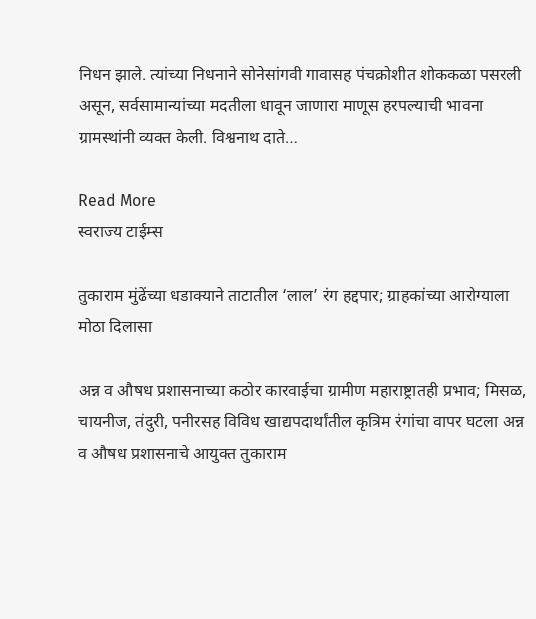निधन झाले. त्यांच्या निधनाने सोनेसांगवी गावासह पंचक्रोशीत शोककळा पसरली असून, सर्वसामान्यांच्या मदतीला धावून जाणारा माणूस हरपल्याची भावना ग्रामस्थांनी व्यक्त केली. विश्वनाथ दाते…

Read More
स्वराज्य टाईम्स

तुकाराम मुंढेंच्या धडाक्याने ताटातील ‘लाल’ रंग हद्दपार; ग्राहकांच्या आरोग्याला मोठा दिलासा

अन्न व औषध प्रशासनाच्या कठोर कारवाईचा ग्रामीण महाराष्ट्रातही प्रभाव; मिसळ, चायनीज, तंदुरी, पनीरसह विविध खाद्यपदार्थांतील कृत्रिम रंगांचा वापर घटला अन्न व औषध प्रशासनाचे आयुक्त तुकाराम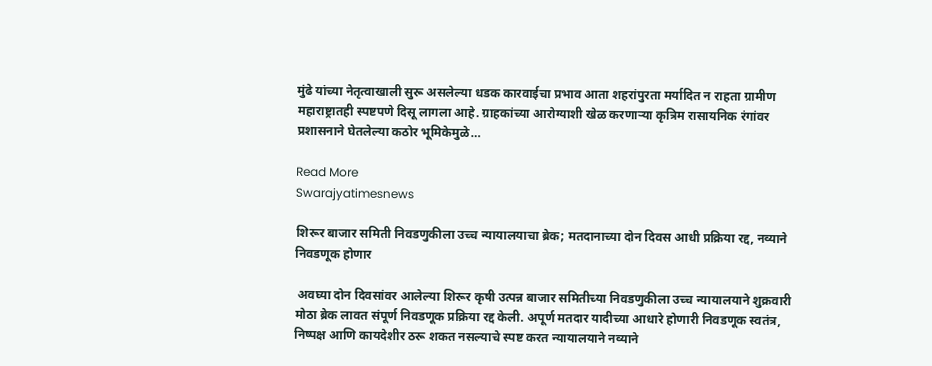मुंढे यांच्या नेतृत्वाखाली सुरू असलेल्या धडक कारवाईचा प्रभाव आता शहरांपुरता मर्यादित न राहता ग्रामीण महाराष्ट्रातही स्पष्टपणे दिसू लागला आहे. ग्राहकांच्या आरोग्याशी खेळ करणाऱ्या कृत्रिम रासायनिक रंगांवर प्रशासनाने घेतलेल्या कठोर भूमिकेमुळे…

Read More
Swarajyatimesnews

शिरूर बाजार समिती निवडणुकीला उच्च न्यायालयाचा ब्रेक; मतदानाच्या दोन दिवस आधी प्रक्रिया रद्द, नव्याने निवडणूक होणार

 अवघ्या दोन दिवसांवर आलेल्या शिरूर कृषी उत्पन्न बाजार समितीच्या निवडणुकीला उच्च न्यायालयाने शुक्रवारी मोठा ब्रेक लावत संपूर्ण निवडणूक प्रक्रिया रद्द केली. अपूर्ण मतदार यादीच्या आधारे होणारी निवडणूक स्वतंत्र, निष्पक्ष आणि कायदेशीर ठरू शकत नसल्याचे स्पष्ट करत न्यायालयाने नव्याने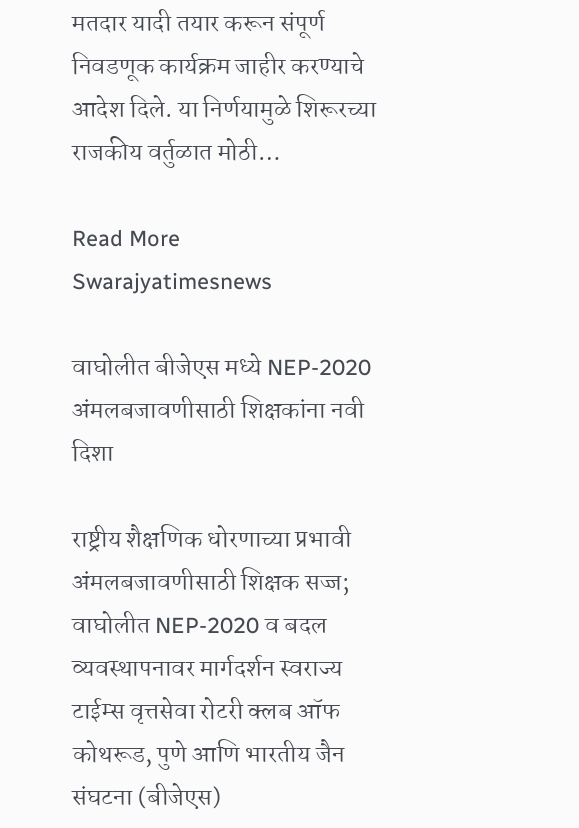मतदार यादी तयार करून संपूर्ण निवडणूक कार्यक्रम जाहीर करण्याचे आदेश दिले. या निर्णयामुळे शिरूरच्या राजकीय वर्तुळात मोठी…

Read More
Swarajyatimesnews

वाघोलीत बीजेएस मध्ये NEP-2020 अंमलबजावणीसाठी शिक्षकांना नवी दिशा

राष्ट्रीय शैक्षणिक धोरणाच्या प्रभावी अंमलबजावणीसाठी शिक्षक सज्ज; वाघोलीत NEP-2020 व बदल व्यवस्थापनावर मार्गदर्शन स्वराज्य टाईम्स वृत्तसेवा रोटरी क्लब ऑफ कोथरूड, पुणे आणि भारतीय जैन संघटना (बीजेएस)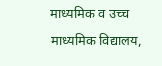माध्यमिक व उच्च माध्यमिक विद्यालय,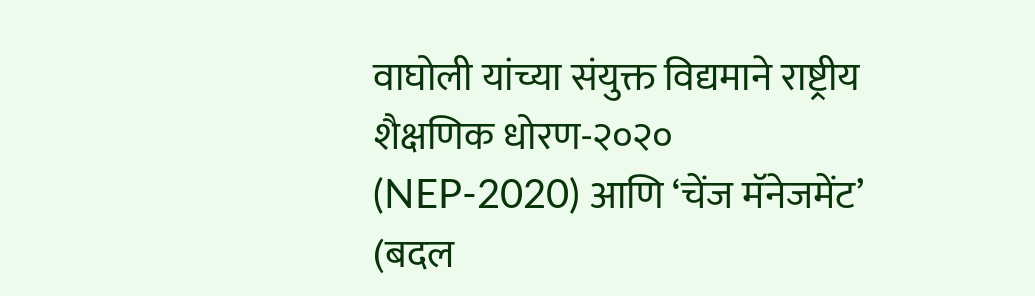वाघोली यांच्या संयुक्त विद्यमाने राष्ट्रीय शैक्षणिक धोरण-२०२० (NEP-2020) आणि ‘चेंज मॅनेजमेंट’ (बदल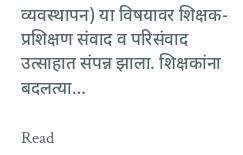व्यवस्थापन) या विषयावर शिक्षक-प्रशिक्षण संवाद व परिसंवाद उत्साहात संपन्न झाला. शिक्षकांना बदलत्या…

Read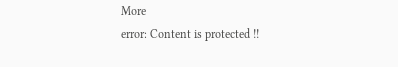More
error: Content is protected !!